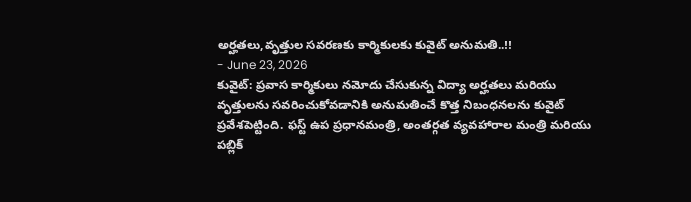అర్హతలు,వృత్తుల సవరణకు కార్మికులకు కువైట్ అనుమతి..!!
- June 23, 2026
కువైట్: ప్రవాస కార్మికులు నమోదు చేసుకున్న విద్యా అర్హతలు మరియు వృత్తులను సవరించుకోవడానికి అనుమతించే కొత్త నిబంధనలను కువైట్ ప్రవేశపెట్టింది. ఫస్ట్ ఉప ప్రధానమంత్రి, అంతర్గత వ్యవహారాల మంత్రి మరియు పబ్లిక్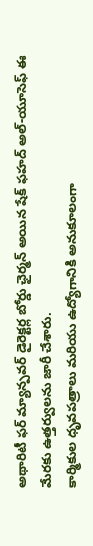అథారిటీ ఫర్ మ్యాన్పవర్ డైరెక్టర్ల బోర్డు ఛైర్మన్ అయిన షేక్ ఫహద్ అల్-యూసెఫ్ ఈ మేరకు ఉత్తర్వులను జారీ చేశారు.
కార్మికుల ధృవపత్రాలు మరియు ఉద్యోగానికి అనుకూలంగా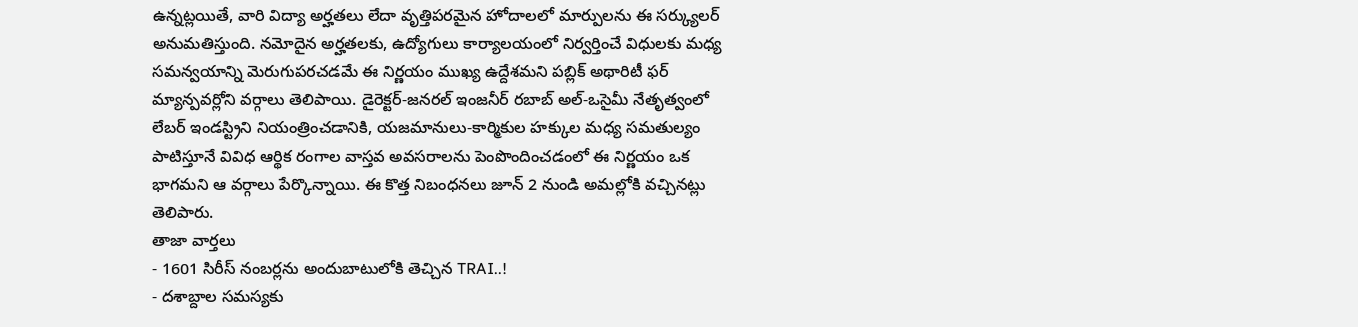ఉన్నట్లయితే, వారి విద్యా అర్హతలు లేదా వృత్తిపరమైన హోదాలలో మార్పులను ఈ సర్క్యులర్ అనుమతిస్తుంది. నమోదైన అర్హతలకు, ఉద్యోగులు కార్యాలయంలో నిర్వర్తించే విధులకు మధ్య సమన్వయాన్ని మెరుగుపరచడమే ఈ నిర్ణయం ముఖ్య ఉద్దేశమని పబ్లిక్ అథారిటీ ఫర్ మ్యాన్పవర్లోని వర్గాలు తెలిపాయి. డైరెక్టర్-జనరల్ ఇంజనీర్ రబాబ్ అల్-ఒసైమీ నేతృత్వంలో లేబర్ ఇండస్ట్రిని నియంత్రించడానికి, యజమానులు-కార్మికుల హక్కుల మధ్య సమతుల్యం పాటిస్తూనే వివిధ ఆర్థిక రంగాల వాస్తవ అవసరాలను పెంపొందించడంలో ఈ నిర్ణయం ఒక భాగమని ఆ వర్గాలు పేర్కొన్నాయి. ఈ కొత్త నిబంధనలు జూన్ 2 నుండి అమల్లోకి వచ్చినట్లు తెలిపారు.
తాజా వార్తలు
- 1601 సిరీస్ నంబర్లను అందుబాటులోకి తెచ్చిన TRAI..!
- దశాబ్దాల సమస్యకు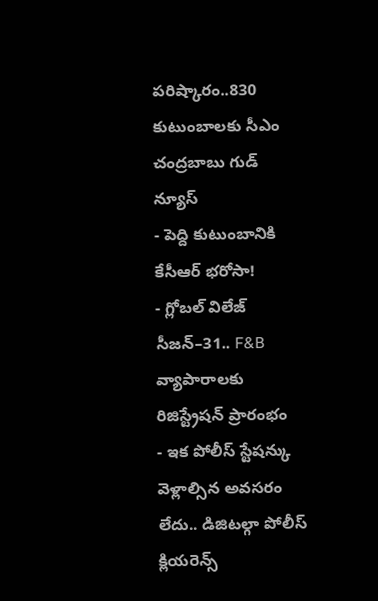పరిష్కారం..830 కుటుంబాలకు సీఎం చంద్రబాబు గుడ్ న్యూస్
- పెద్ది కుటుంబానికి కేసీఆర్ భరోసా!
- గ్లోబల్ విలేజ్ సీజన్–31.. F&B వ్యాపారాలకు రిజిస్ట్రేషన్ ప్రారంభం
- ఇక పోలీస్ స్టేషన్కు వెళ్లాల్సిన అవసరం లేదు.. డిజిటల్గా పోలీస్ క్లియరెన్స్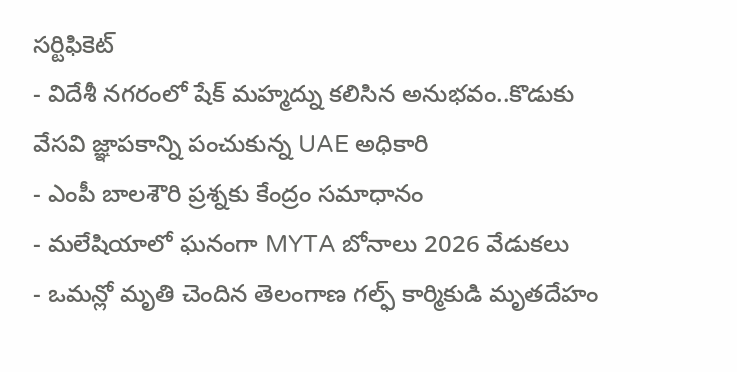సర్టిఫికెట్
- విదేశీ నగరంలో షేక్ మహ్మద్ను కలిసిన అనుభవం..కొడుకు వేసవి జ్ఞాపకాన్ని పంచుకున్న UAE అధికారి
- ఎంపీ బాలశౌరి ప్రశ్నకు కేంద్రం సమాధానం
- మలేషియాలో ఘనంగా MYTA బోనాలు 2026 వేడుకలు
- ఒమన్లో మృతి చెందిన తెలంగాణ గల్ఫ్ కార్మికుడి మృతదేహం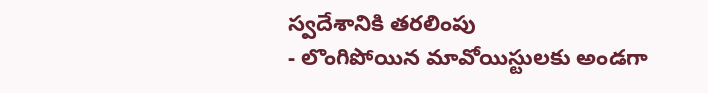స్వదేశానికి తరలింపు
- లొంగిపోయిన మావోయిస్టులకు అండగా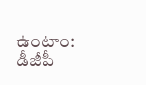ఉంటాం: డీజీపీ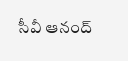సీవీ ఆనంద్